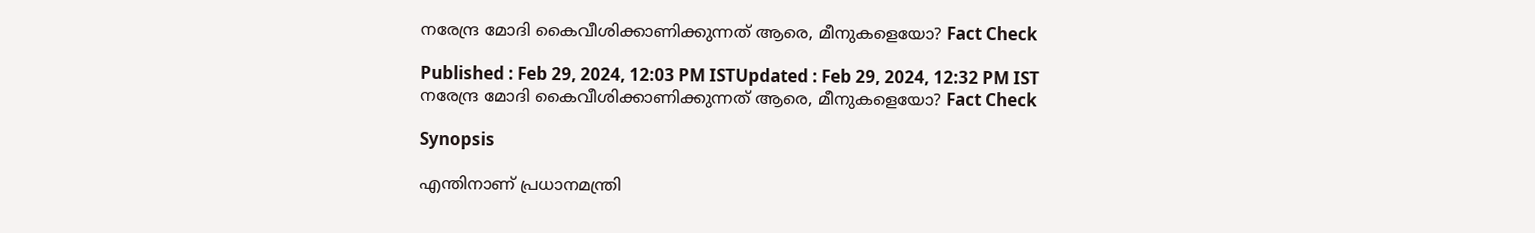നരേന്ദ്ര മോദി കൈവീശിക്കാണിക്കുന്നത് ആരെ, മീനുകളെയോ? Fact Check

Published : Feb 29, 2024, 12:03 PM ISTUpdated : Feb 29, 2024, 12:32 PM IST
നരേന്ദ്ര മോദി കൈവീശിക്കാണിക്കുന്നത് ആരെ, മീനുകളെയോ? Fact Check

Synopsis

എന്തിനാണ് പ്രധാനമന്ത്രി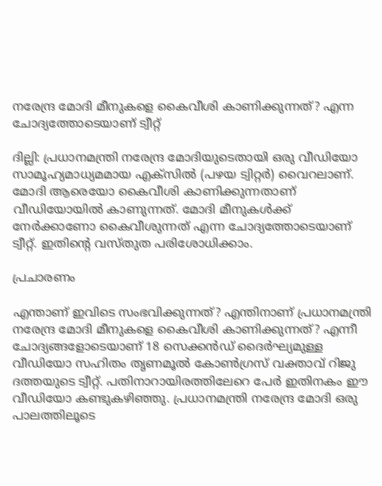നരേന്ദ്ര മോദി മീനുകളെ കൈവീശി കാണിക്കുന്നത്? എന്ന ചോദ്യത്തോടെയാണ് ട്വീറ്റ്

ദില്ലി: പ്രധാനമന്ത്രി നരേന്ദ്ര മോദിയുടെതായി ഒരു വീഡിയോ സാമൂഹ്യമാധ്യമമായ എക്‌സില്‍ (പഴയ ട്വിറ്റര്‍) വൈറലാണ്. മോദി ആരെയോ കൈവീശി കാണിക്കുന്നതാണ് വീഡിയോയില്‍ കാണുന്നത്. മോദി മീനുകള്‍ക്ക് നേര്‍ക്കാണോ കൈവീശുന്നത് എന്ന ചോദ്യത്തോടെയാണ് ട്വീറ്റ്. ഇതിന്‍റെ വസ്‌തുത പരിശോധിക്കാം.

പ്രചാരണം

എന്താണ് ഇവിടെ സംഭവിക്കുന്നത്? എന്തിനാണ് പ്രധാനമന്ത്രി നരേന്ദ്ര മോദി മീനുകളെ കൈവീശി കാണിക്കുന്നത്? എന്നീ ചോദ്യങ്ങളോടെയാണ് 18 സെക്കന്‍ഡ് ദൈര്‍ഘ്യമുള്ള വീഡിയോ സഹിതം ത‍ൃണമൂല്‍ കോണ്‍ഗ്രസ് വക്താവ് റിജു ദത്തയുടെ ട്വീറ്റ്. പതിനാറായിരത്തിലേറെ പേര്‍ ഇതിനകം ഈ വീഡിയോ കണ്ടുകഴിഞ്ഞു. പ്രധാനമന്ത്രി നരേന്ദ്ര മോദി ഒരു പാലത്തിലൂടെ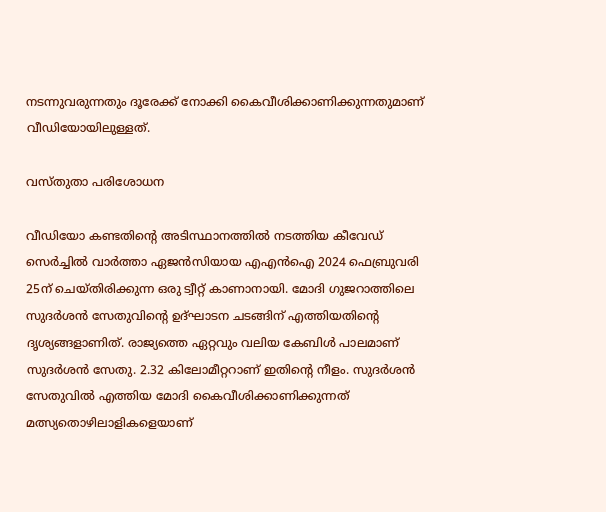നടന്നുവരുന്നതും ദൂരേക്ക് നോക്കി കൈവീശിക്കാണിക്കുന്നതുമാണ് വീഡിയോയിലുള്ളത്.

വസ്‌തുതാ പരിശോധന

വീഡിയോ കണ്ടതിന്‍റെ അടിസ്ഥാനത്തില്‍ നടത്തിയ കീവേഡ് സെര്‍ച്ചില്‍ വാര്‍ത്താ ഏജന്‍സിയായ എഎന്‍ഐ 2024 ഫെബ്രുവരി 25ന് ചെയ്തിരിക്കുന്ന ഒരു ട്വീറ്റ് കാണാനായി. മോദി ഗുജറാത്തിലെ സുദര്‍ശന്‍ സേതുവിന്‍റെ ഉദ്ഘാടന ചടങ്ങിന് എത്തിയതിന്‍റെ ദൃശ്യങ്ങളാണിത്. രാജ്യത്തെ ഏറ്റവും വലിയ കേബിള്‍ പാലമാണ് സുദര്‍ശന്‍ സേതു. 2.32 കിലോമീറ്ററാണ് ഇതിന്‍റെ നീളം. സുദര്‍ശന്‍ സേതുവില്‍ എത്തിയ മോദി കൈവീശിക്കാണിക്കുന്നത് മത്സ്യതൊഴിലാളികളെയാണ്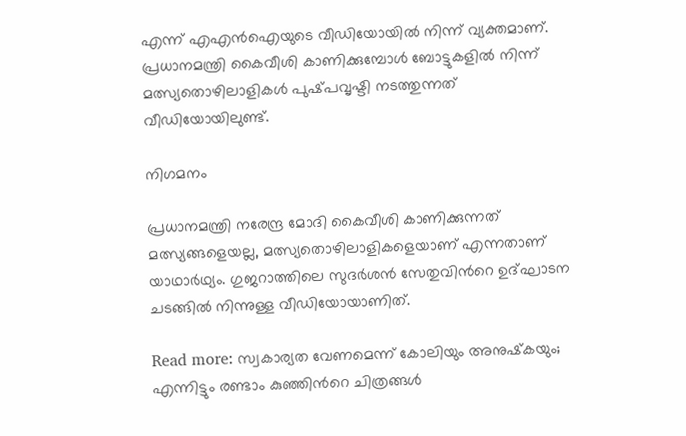എന്ന് എഎന്‍ഐയുടെ വീഡിയോയില്‍ നിന്ന് വ്യക്തമാണ്. പ്രധാനമന്ത്രി കൈവീശി കാണിക്കുമ്പോള്‍ ബോട്ടുകളില്‍ നിന്ന് മത്സ്യതൊഴിലാളികള്‍ പുഷ്‌പവൃഷ്ടി നടത്തുന്നത് വീഡിയോയിലുണ്ട്.

നിഗമനം

പ്രധാനമന്ത്രി നരേന്ദ്ര മോദി കൈവീശി കാണിക്കുന്നത് മത്സ്യങ്ങളെയല്ല, മത്സ്യതൊഴിലാളികളെയാണ് എന്നതാണ് യാഥാര്‍ഥ്യം. ഗുജറാത്തിലെ സുദര്‍ശന്‍ സേതുവിന്‍റെ ഉദ്ഘാടന ചടങ്ങില്‍ നിന്നുള്ള വീഡിയോയാണിത്.

Read more: സ്വകാര്യത വേണമെന്ന് കോലിയും അനുഷ്‌കയും; എന്നിട്ടും രണ്ടാം കുഞ്ഞിന്‍റെ ചിത്രങ്ങള്‍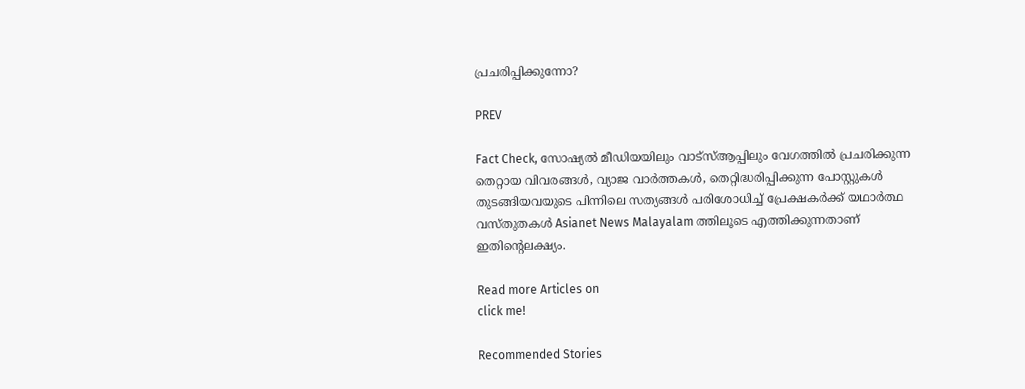പ്രചരിപ്പിക്കുന്നോ?

PREV

Fact Check, സോഷ്യൽ മീഡിയയിലും വാട്സ്ആപ്പിലും വേഗത്തിൽ പ്രചരിക്കുന്ന തെറ്റായ വിവരങ്ങൾ, വ്യാജ വാർത്തകൾ, തെറ്റിദ്ധരിപ്പിക്കുന്ന പോസ്റ്റുകൾ തുടങ്ങിയവയുടെ പിന്നിലെ സത്യങ്ങൾ പരിശോധിച്ച് പ്രേക്ഷകർക്ക് യഥാർത്ഥ വസ്തുതകൾ Asianet News Malayalam ത്തിലൂടെ എത്തിക്കുന്നതാണ് ഇതിന്‍റെലക്ഷ്യം.

Read more Articles on
click me!

Recommended Stories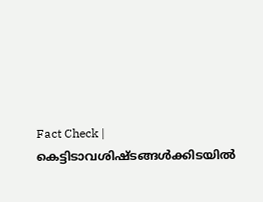Fact Check | കെട്ടിടാവശിഷ്‍ടങ്ങള്‍ക്കിടയില്‍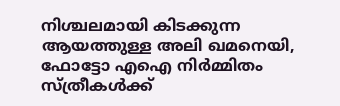നിശ്ചലമായി കിടക്കുന്ന ആയത്തുള്ള അലി ഖമനെയി, ഫോട്ടോ എഐ നിർമ്മിതം
സ്ത്രീകൾക്ക്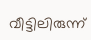വീട്ടിലിരുന്ന്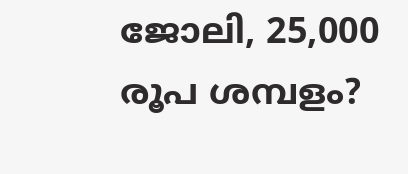ജോലി, 25,000 രൂപ ശമ്പളം?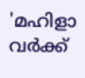'മഹിളാ വർക്ക്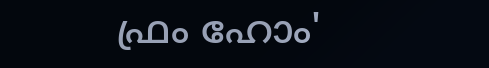ഫ്രം ഹോം'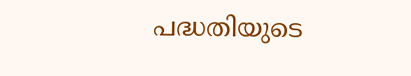പദ്ധതിയുടെ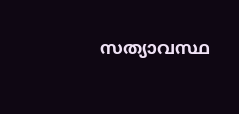സത്യാവസ്ഥ